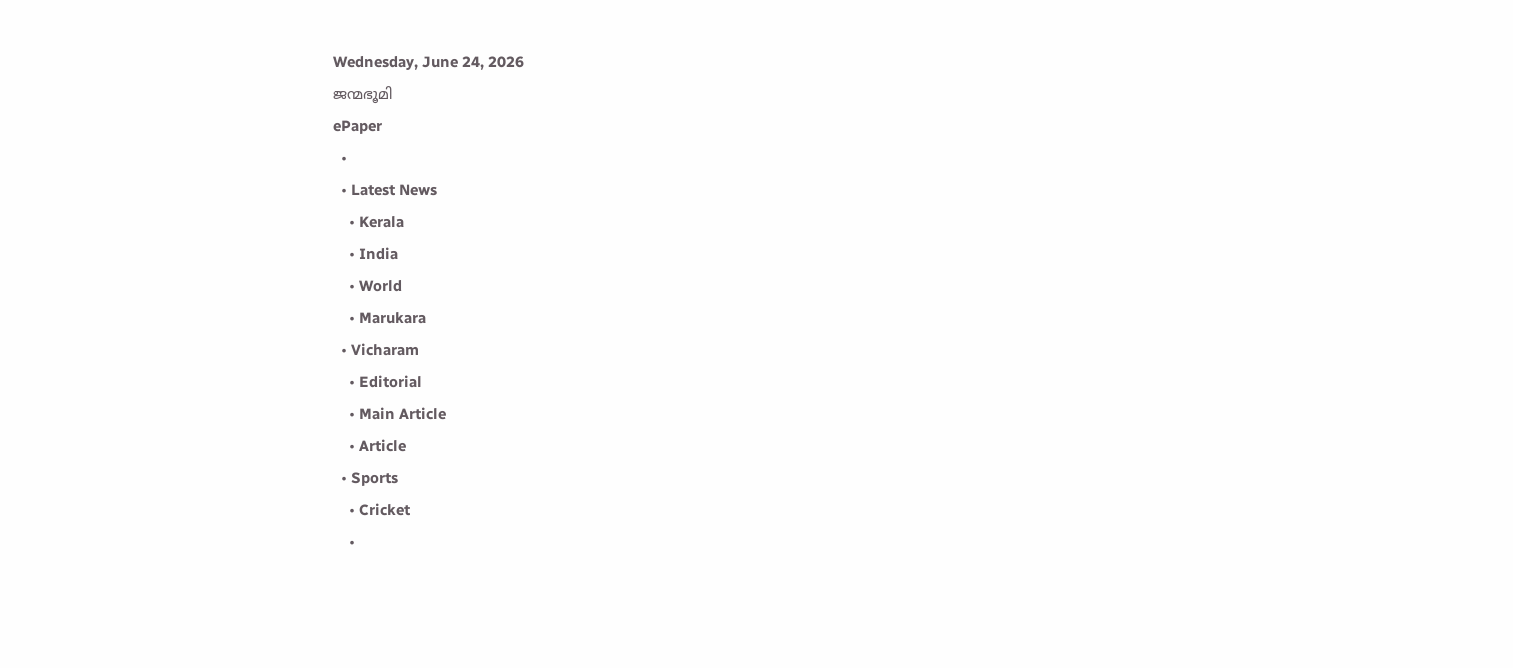Wednesday, June 24, 2026
ജന്മഭൂമി
ePaper
  •
  • Latest News
    • Kerala
    • India
    • World
    • Marukara
  • Vicharam
    • Editorial
    • Main Article
    • Article
  • Sports
    • Cricket
    •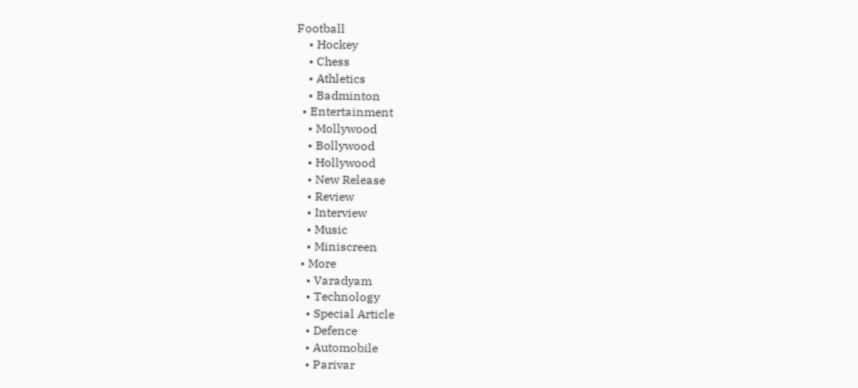Football
    • Hockey
    • Chess
    • Athletics
    • Badminton
  • Entertainment
    • Mollywood
    • Bollywood
    • Hollywood
    • New Release
    • Review
    • Interview
    • Music
    • Miniscreen
  • More
    • Varadyam
    • Technology
    • Special Article
    • Defence
    • Automobile
    • Parivar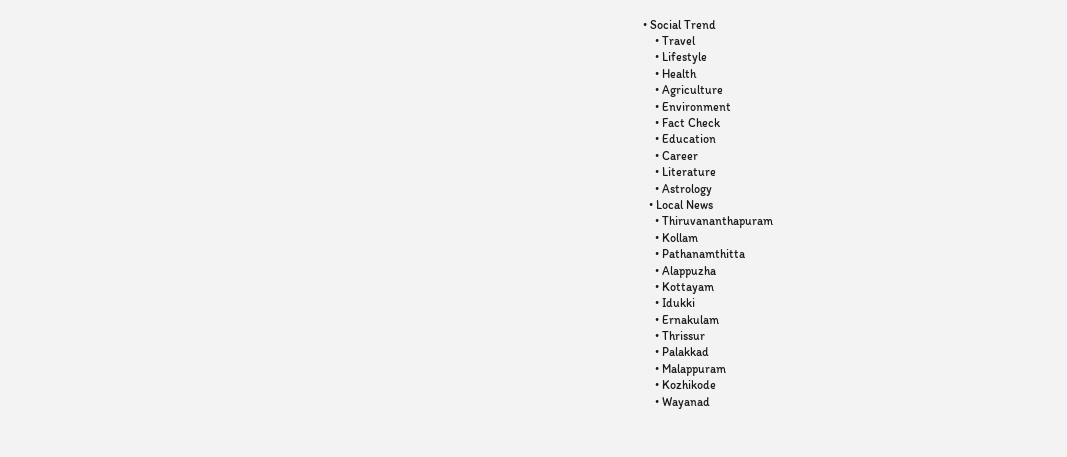• Social Trend
    • Travel
    • Lifestyle
    • Health
    • Agriculture
    • Environment
    • Fact Check
    • Education
    • Career
    • Literature
    • Astrology
  • Local News
    • Thiruvananthapuram
    • Kollam
    • Pathanamthitta
    • Alappuzha
    • Kottayam
    • Idukki
    • Ernakulam
    • Thrissur
    • Palakkad
    • Malappuram
    • Kozhikode
    • Wayanad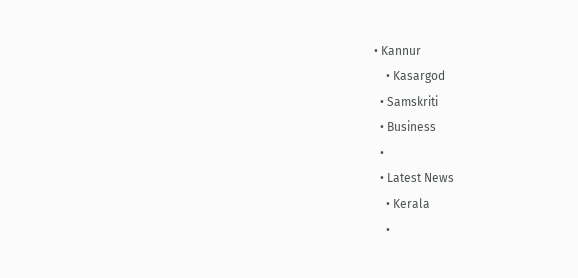• Kannur
    • Kasargod
  • Samskriti
  • Business
  •
  • Latest News
    • Kerala
    •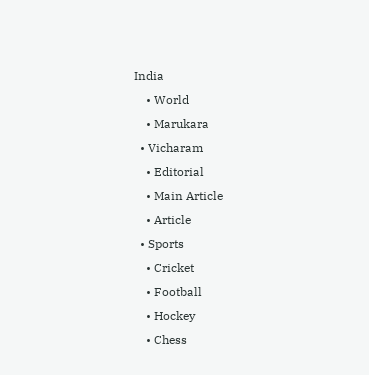India
    • World
    • Marukara
  • Vicharam
    • Editorial
    • Main Article
    • Article
  • Sports
    • Cricket
    • Football
    • Hockey
    • Chess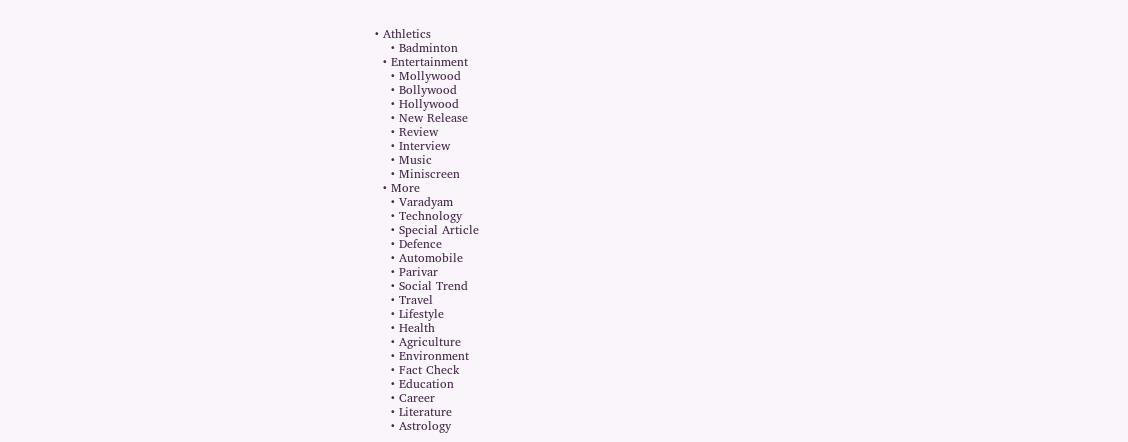• Athletics
    • Badminton
  • Entertainment
    • Mollywood
    • Bollywood
    • Hollywood
    • New Release
    • Review
    • Interview
    • Music
    • Miniscreen
  • More
    • Varadyam
    • Technology
    • Special Article
    • Defence
    • Automobile
    • Parivar
    • Social Trend
    • Travel
    • Lifestyle
    • Health
    • Agriculture
    • Environment
    • Fact Check
    • Education
    • Career
    • Literature
    • Astrology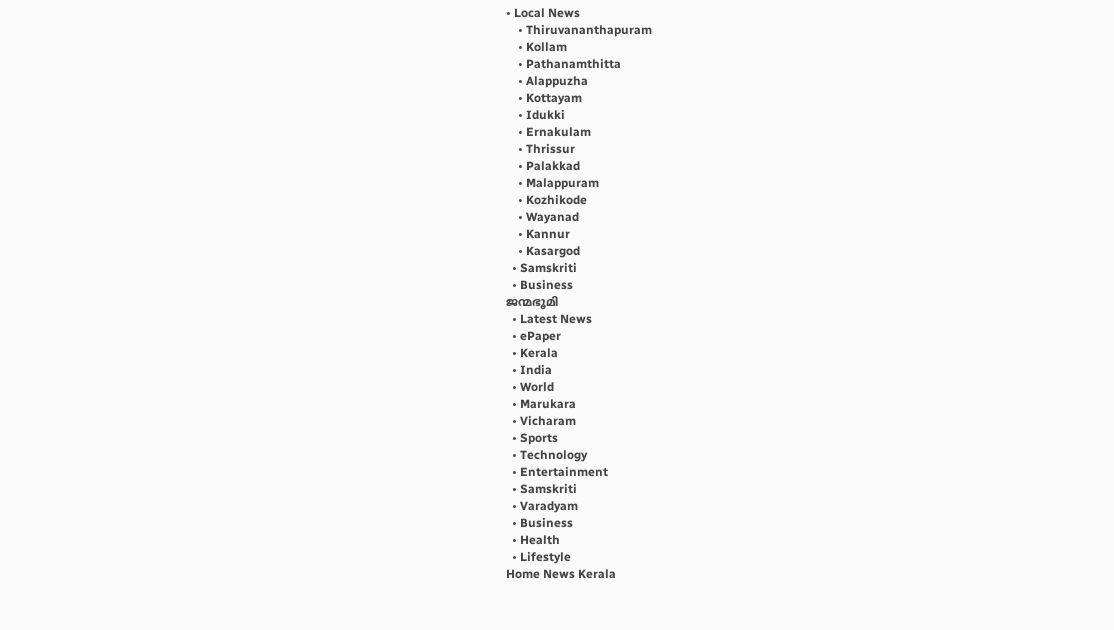• Local News
    • Thiruvananthapuram
    • Kollam
    • Pathanamthitta
    • Alappuzha
    • Kottayam
    • Idukki
    • Ernakulam
    • Thrissur
    • Palakkad
    • Malappuram
    • Kozhikode
    • Wayanad
    • Kannur
    • Kasargod
  • Samskriti
  • Business
ജന്മഭൂമി
  • Latest News
  • ePaper
  • Kerala
  • India
  • World
  • Marukara
  • Vicharam
  • Sports
  • Technology
  • Entertainment
  • Samskriti
  • Varadyam
  • Business
  • Health
  • Lifestyle
Home News Kerala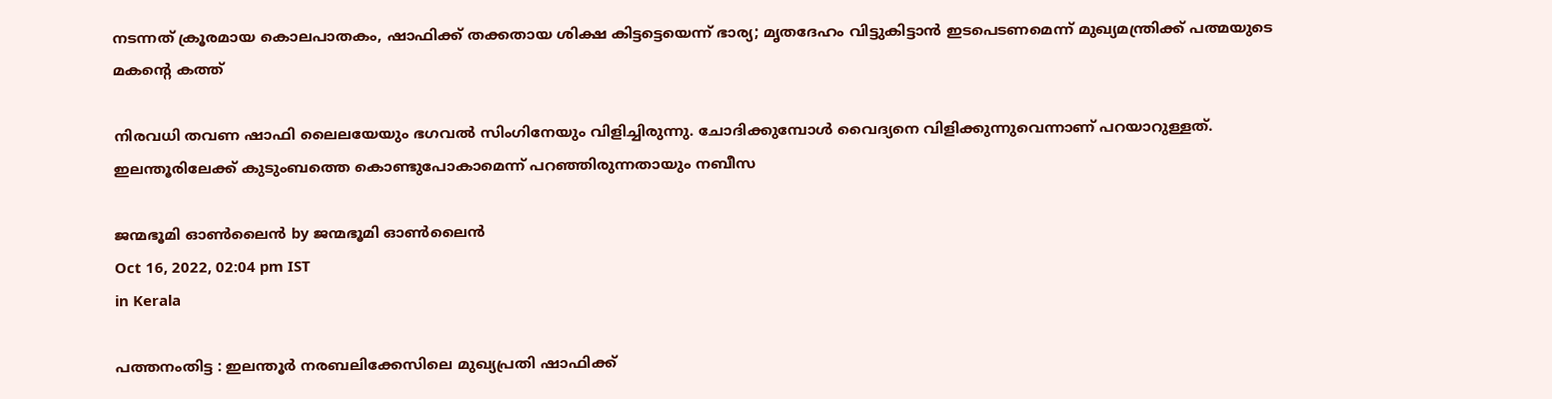നടന്നത് ക്രൂരമായ കൊലപാതകം, ഷാഫിക്ക് തക്കതായ ശിക്ഷ കിട്ടട്ടെയെന്ന് ഭാര്യ; മൃതദേഹം വിട്ടുകിട്ടാന്‍ ഇടപെടണമെന്ന് മുഖ്യമന്ത്രിക്ക് പത്മയുടെ മകന്റെ കത്ത്

നിരവധി തവണ ഷാഫി ലൈലയേയും ഭഗവല്‍ സിംഗിനേയും വിളിച്ചിരുന്നു. ചോദിക്കുമ്പോള്‍ വൈദ്യനെ വിളിക്കുന്നുവെന്നാണ് പറയാറുള്ളത്. ഇലന്തൂരിലേക്ക് കുടുംബത്തെ കൊണ്ടുപോകാമെന്ന് പറഞ്ഞിരുന്നതായും നബീസ

ജന്മഭൂമി ഓണ്‍ലൈന്‍ by ജന്മഭൂമി ഓണ്‍ലൈന്‍
Oct 16, 2022, 02:04 pm IST
in Kerala

പത്തനംതിട്ട : ഇലന്തൂര്‍ നരബലിക്കേസിലെ മുഖ്യപ്രതി ഷാഫിക്ക്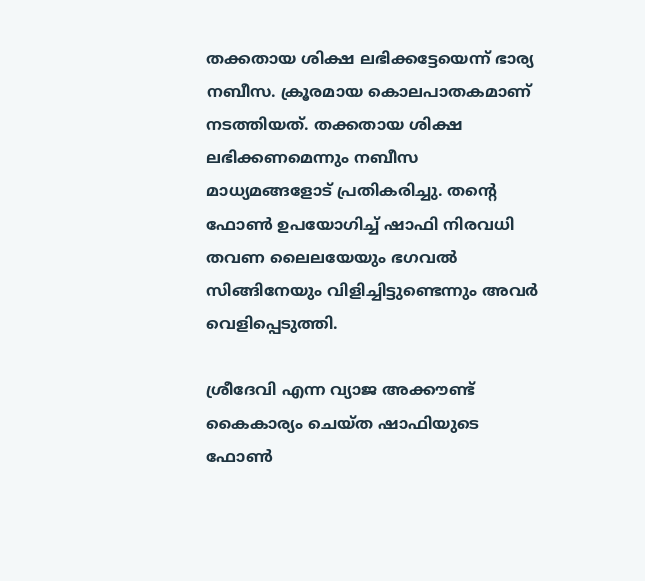തക്കതായ ശിക്ഷ ലഭിക്കട്ടേയെന്ന് ഭാര്യ നബീസ. ക്രൂരമായ കൊലപാതകമാണ് നടത്തിയത്. തക്കതായ ശിക്ഷ ലഭിക്കണമെന്നും നബീസ മാധ്യമങ്ങളോട് പ്രതികരിച്ചു. തന്റെ ഫോണ്‍ ഉപയോഗിച്ച് ഷാഫി നിരവധി തവണ ലൈലയേയും ഭഗവല്‍ സിങ്ങിനേയും വിളിച്ചിട്ടുണ്ടെന്നും അവര്‍ വെളിപ്പെടുത്തി.

ശ്രീദേവി എന്ന വ്യാജ അക്കൗണ്ട് കൈകാര്യം ചെയ്ത ഷാഫിയുടെ ഫോണ്‍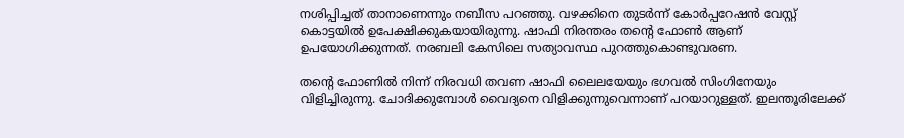നശിപ്പിച്ചത് താനാണെന്നും നബീസ പറഞ്ഞു. വഴക്കിനെ തുടര്‍ന്ന് കോര്‍പ്പറേഷന്‍ വേസ്റ്റ് കൊട്ടയില്‍ ഉപേക്ഷിക്കുകയായിരുന്നു. ഷാഫി നിരന്തരം തന്റെ ഫോണ്‍ ആണ് ഉപയോഗിക്കുന്നത്. നരബലി കേസിലെ സത്യാവസ്ഥ പുറത്തുകൊണ്ടുവരണ.

തന്റെ ഫോണില്‍ നിന്ന് നിരവധി തവണ ഷാഫി ലൈലയേയും ഭഗവല്‍ സിംഗിനേയും വിളിച്ചിരുന്നു. ചോദിക്കുമ്പോള്‍ വൈദ്യനെ വിളിക്കുന്നുവെന്നാണ് പറയാറുള്ളത്. ഇലന്തൂരിലേക്ക്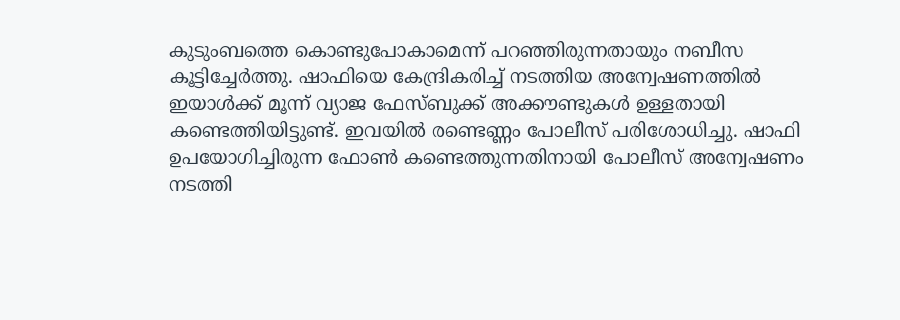കുടുംബത്തെ കൊണ്ടുപോകാമെന്ന് പറഞ്ഞിരുന്നതായും നബീസ കൂട്ടിച്ചേര്‍ത്തു. ഷാഫിയെ കേന്ദ്രികരിച്ച് നടത്തിയ അന്വേഷണത്തില്‍ ഇയാള്‍ക്ക് മൂന്ന് വ്യാജ ഫേസ്ബുക്ക് അക്കൗണ്ടുകള്‍ ഉള്ളതായി കണ്ടെത്തിയിട്ടുണ്ട്. ഇവയില്‍ രണ്ടെണ്ണം പോലീസ് പരിശോധിച്ചു. ഷാഫി ഉപയോഗിച്ചിരുന്ന ഫോണ്‍ കണ്ടെത്തുന്നതിനായി പോലീസ് അന്വേഷണം നടത്തി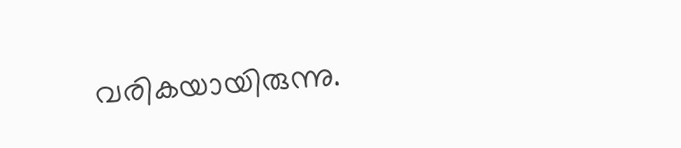വരികയായിരുന്നു.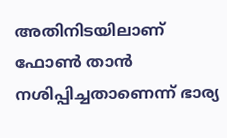അതിനിടയിലാണ് ഫോണ്‍ താന്‍ നശിപ്പിച്ചതാണെന്ന് ഭാര്യ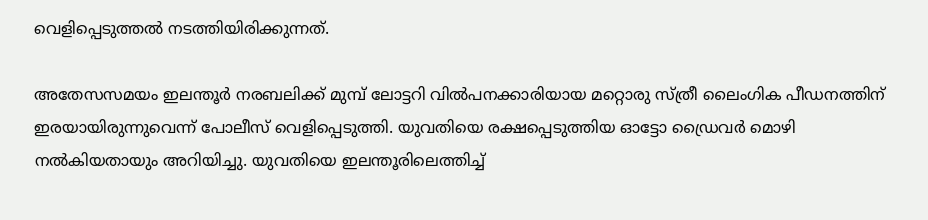വെളിപ്പെടുത്തല്‍ നടത്തിയിരിക്കുന്നത്.

അതേസസമയം ഇലന്തൂര്‍ നരബലിക്ക് മുമ്പ് ലോട്ടറി വില്‍പനക്കാരിയായ മറ്റൊരു സ്ത്രീ ലൈംഗിക പീഡനത്തിന് ഇരയായിരുന്നുവെന്ന് പോലീസ് വെളിപ്പെടുത്തി. യുവതിയെ രക്ഷപ്പെടുത്തിയ ഓട്ടോ ഡ്രൈവര്‍ മൊഴി നല്‍കിയതായും അറിയിച്ചു. യുവതിയെ ഇലന്തൂരിലെത്തിച്ച്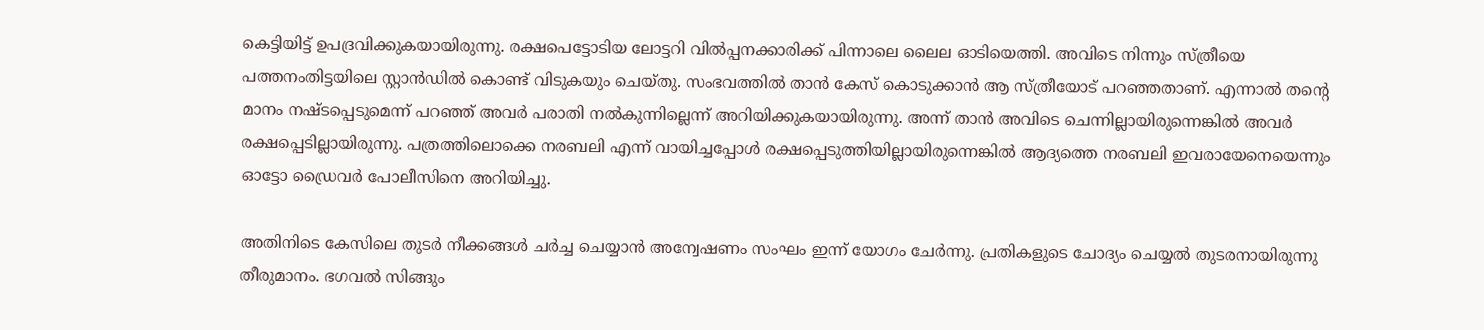കെട്ടിയിട്ട് ഉപദ്രവിക്കുകയായിരുന്നു. രക്ഷപെട്ടോടിയ ലോട്ടറി വില്‍പ്പനക്കാരിക്ക് പിന്നാലെ ലൈല ഓടിയെത്തി. അവിടെ നിന്നും സ്ത്രീയെ പത്തനംതിട്ടയിലെ സ്റ്റാന്‍ഡില്‍ കൊണ്ട് വിടുകയും ചെയ്തു. സംഭവത്തില്‍ താന്‍ കേസ് കൊടുക്കാന്‍ ആ സ്ത്രീയോട് പറഞ്ഞതാണ്. എന്നാല്‍ തന്റെ മാനം നഷ്ടപ്പെടുമെന്ന് പറഞ്ഞ് അവര്‍ പരാതി നല്‍കുന്നില്ലെന്ന് അറിയിക്കുകയായിരുന്നു. അന്ന് താന്‍ അവിടെ ചെന്നില്ലായിരുന്നെങ്കില്‍ അവര്‍ രക്ഷപ്പെടില്ലായിരുന്നു. പത്രത്തിലൊക്കെ നരബലി എന്ന് വായിച്ചപ്പോള്‍ രക്ഷപ്പെടുത്തിയില്ലായിരുന്നെങ്കില്‍ ആദ്യത്തെ നരബലി ഇവരായേനെയെന്നും ഓട്ടോ ഡ്രൈവര്‍ പോലീസിനെ അറിയിച്ചു.

അതിനിടെ കേസിലെ തുടര്‍ നീക്കങ്ങള്‍ ചര്‍ച്ച ചെയ്യാന്‍ അന്വേഷണം സംഘം ഇന്ന് യോഗം ചേര്‍ന്നു. പ്രതികളുടെ ചോദ്യം ചെയ്യല്‍ തുടരനായിരുന്നു തീരുമാനം. ഭഗവല്‍ സിങ്ങും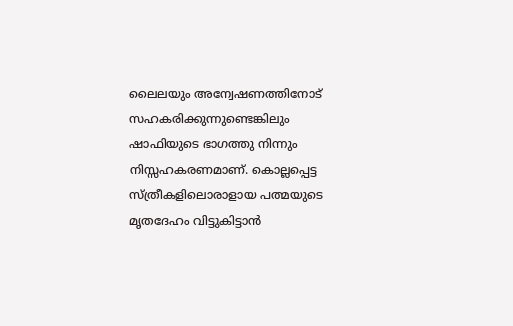ലൈലയും അന്വേഷണത്തിനോട് സഹകരിക്കുന്നുണ്ടെങ്കിലും ഷാഫിയുടെ ഭാഗത്തു നിന്നും നിസ്സഹകരണമാണ്. കൊല്ലപ്പെട്ട സ്ത്രീകളിലൊരാളായ പത്മയുടെ മൃതദേഹം വിട്ടുകിട്ടാന്‍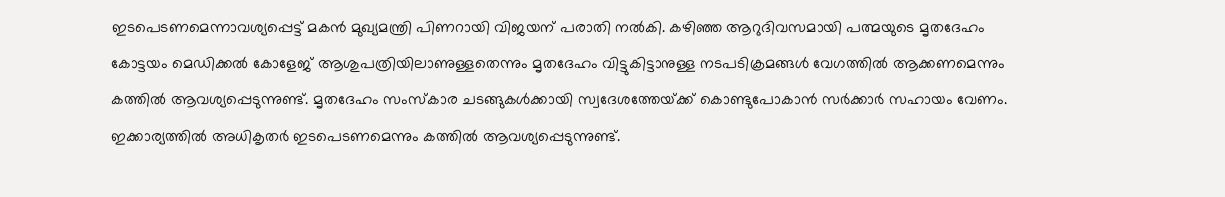ഇടപെടണമെന്നാവശ്യപ്പെട്ട് മകന്‍ മുഖ്യമന്ത്രി പിണറായി വിജയന് പരാതി നല്‍കി. കഴിഞ്ഞ ആറുദിവസമായി പത്മയുടെ മൃതദേഹം കോട്ടയം മെഡിക്കല്‍ കോളേജ് ആശുപത്രിയിലാണുള്ളതെന്നും മൃതദേഹം വിട്ടുകിട്ടാനുള്ള നടപടിക്രമങ്ങള്‍ വേഗത്തില്‍ ആക്കണമെന്നും കത്തില്‍ ആവശ്യപ്പെടുന്നുണ്ട്. മൃതദേഹം സംസ്‌കാര ചടങ്ങുകള്‍ക്കായി സ്വദേശത്തേയ്‌ക്ക് കൊണ്ടുപോകാന്‍ സര്‍ക്കാര്‍ സഹായം വേണം. ഇക്കാര്യത്തില്‍ അധികൃതര്‍ ഇടപെടണമെന്നും കത്തില്‍ ആവശ്യപ്പെടുന്നുണ്ട്.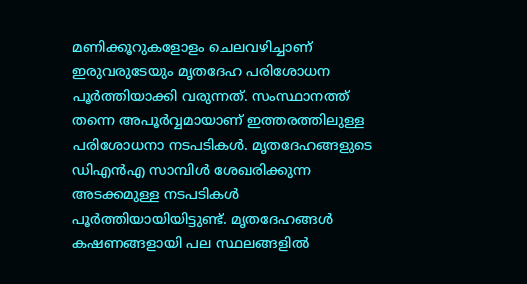മണിക്കൂറുകളോളം ചെലവഴിച്ചാണ് ഇരുവരുടേയും മൃതദേഹ പരിശോധന പൂര്‍ത്തിയാക്കി വരുന്നത്. സംസ്ഥാനത്ത് തന്നെ അപൂര്‍വ്വമായാണ് ഇത്തരത്തിലുള്ള പരിശോധനാ നടപടികള്‍. മൃതദേഹങ്ങളുടെ ഡിഎന്‍എ സാമ്പിള്‍ ശേഖരിക്കുന്ന അടക്കമുള്ള നടപടികള്‍ പൂര്‍ത്തിയായിയിട്ടുണ്ട്. മൃതദേഹങ്ങള്‍ കഷണങ്ങളായി പല സ്ഥലങ്ങളില്‍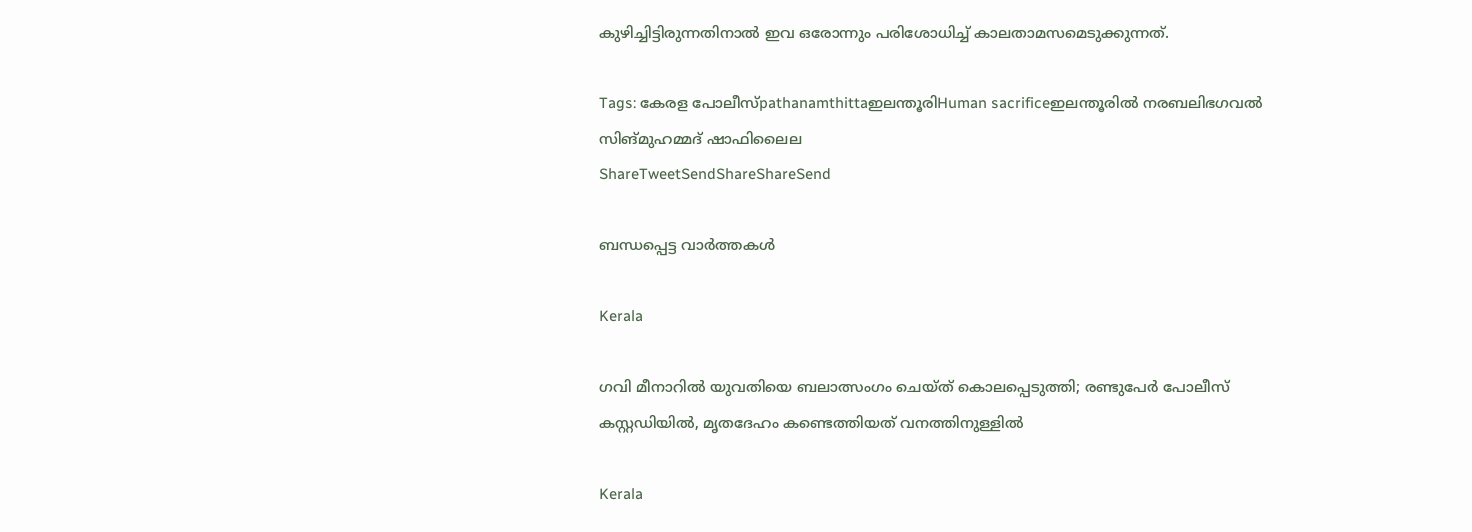കുഴിച്ചിട്ടിരുന്നതിനാല്‍ ഇവ ഒരോന്നും പരിശോധിച്ച് കാലതാമസമെടുക്കുന്നത്.

Tags: കേരള പോലീസ്pathanamthittaഇലന്തൂരിHuman sacrificeഇലന്തൂരില്‍ നരബലിഭഗവല്‍ സിങ്‌മുഹമ്മദ് ഷാഫിലൈല
ShareTweetSendShareShareSend

ബന്ധപ്പെട്ട വാര്‍ത്തകള്‍

Kerala

ഗവി മീനാറിൽ യുവതിയെ ബലാത്സംഗം ചെയ്ത് കൊലപ്പെടുത്തി; രണ്ടുപേർ പോലീസ് കസ്റ്റഡിയിൽ, മൃതദേഹം കണ്ടെത്തിയത് വനത്തിനുള്ളിൽ

Kerala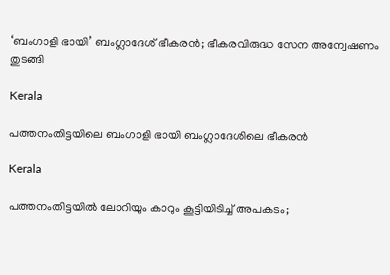‘ബംഗാളി ഭായി’ ബംഗ്ലാദേശ് ഭീകരന്‍; ഭീകരവിരുദ്ധ സേന അന്വേഷണം തുടങ്ങി

Kerala

പത്തനംതിട്ടയിലെ ബംഗാളി ഭായി ബംഗ്ലാദേശിലെ ഭീകരന്‍

Kerala

പത്തനംതിട്ടയില്‍ ലോറിയും കാറും കൂട്ടിയിടിച്ച് അപകടം;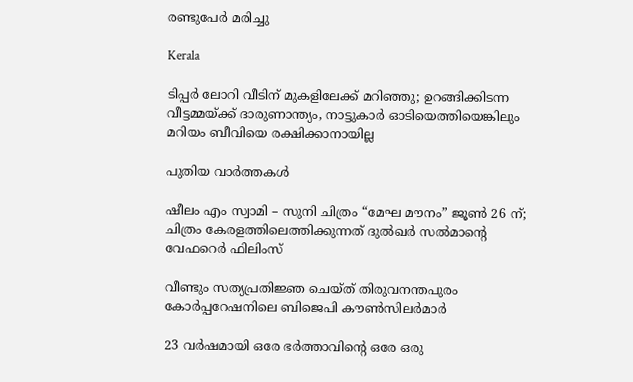രണ്ടുപേര്‍ മരിച്ചു

Kerala

ടിപ്പർ ലോറി വീടിന് മുകളിലേക്ക് മറിഞ്ഞു; ഉറങ്ങിക്കിടന്ന വീട്ടമ്മയ്‌ക്ക് ദാരുണാന്ത്യം, നാട്ടുകാർ ഓടിയെത്തിയെങ്കിലും മറിയം ബീവിയെ രക്ഷിക്കാനായില്ല

പുതിയ വാര്‍ത്തകള്‍

ഷീലം എം സ്വാമി – സുനി ചിത്രം “മേഘ മൗനം” ജൂൺ 26 ന്; ചിത്രം കേരളത്തിലെത്തിക്കുന്നത് ദുൽഖർ സൽമാന്റെ വേഫറെർ ഫിലിംസ്

വീണ്ടും സത്യപ്രതിജ്ഞ ചെയ്ത് തിരുവനന്തപുരം കോർപ്പറേഷനിലെ ബിജെപി കൗൺസിലർമാർ

23 വർഷമായി ഒരേ ഭർത്താവിന്റെ ഒരേ ഒരു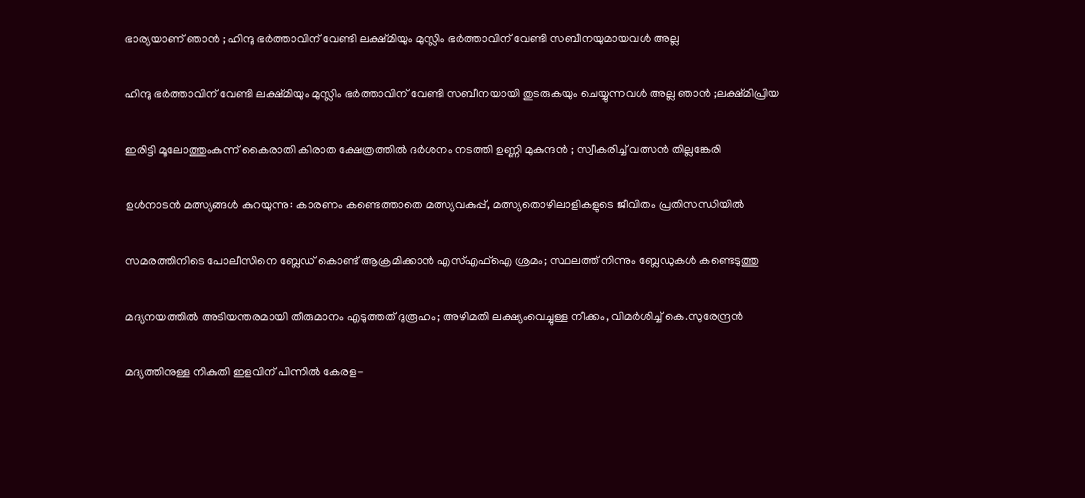ഭാര്യയാണ് ഞാൻ ; ഹിന്ദു ഭർത്താവിന് വേണ്ടി ലക്ഷ്മിയും മുസ്ലിം ഭർത്താവിന് വേണ്ടി സബീനയുമായവൾ അല്ല

ഹിന്ദു ഭർത്താവിന് വേണ്ടി ലക്ഷ്മിയും മുസ്ലിം ഭർത്താവിന് വേണ്ടി സബീനയായി തുടരുകയും ചെയ്യുന്നവൾ അല്ല ഞാൻ ;ലക്ഷ്മിപ്രിയ

ഇരിട്ടി മൂലോത്തുംകുന്ന് കൈരാതി കിരാത ക്ഷേത്രത്തിൽ ദർശനം നടത്തി ഉണ്ണി മുകുന്ദൻ ; സ്വീകരിച്ച് വത്സൻ തില്ലങ്കേരി

ഉള്‍നാടന്‍ മത്സ്യങ്ങള്‍ കുറയുന്നു: കാരണം കണ്ടെത്താതെ മത്സ്യവകുപ്പ്, മത്സ്യതൊഴിലാളികളുടെ ജീവിതം പ്രതിസന്ധിയിൽ

സമരത്തിനിടെ പോലീസിനെ ബ്ലേഡ് കൊണ്ട് ആക്രമിക്കാൻ എസ്‌എഫ്‌ഐ ശ്രമം; സ്ഥലത്ത് നിന്നും ബ്ലേഡുകൾ കണ്ടെടുത്തു

മദ്യനയത്തിൽ അടിയന്തരമായി തീരുമാനം എടുത്തത് ദുരൂഹം; അഴിമതി ലക്ഷ്യംവെച്ചുള്ള നീക്കം, വിമർശിച്ച് കെ.സുരേന്ദ്രൻ

മദ്യത്തിനുള്ള നികുതി ഇളവിന് പിന്നിൽ കേരള-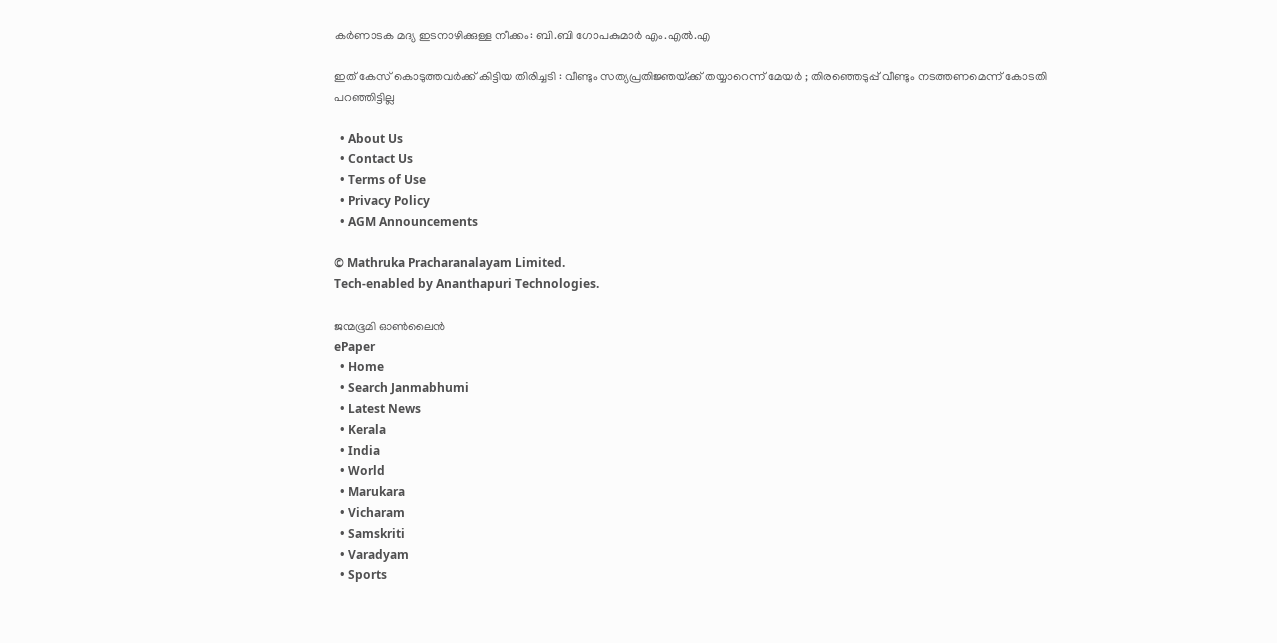കർണാടക മദ്യ ഇടനാഴിക്കുള്ള നീക്കം: ബി.ബി ഗോപകുമാർ എം.എൽ.എ

ഇത് കേസ് കൊടുത്തവർക്ക് കിട്ടിയ തിരിച്ചടി : വീണ്ടും സത്യപ്രതിജ്ഞയ്‌ക്ക് തയ്യാറെന്ന് മേയർ ; തിരഞ്ഞെടുപ്പ് വീണ്ടും നടത്തണമെന്ന് കോടതി പറഞ്ഞിട്ടില്ല

  • About Us
  • Contact Us
  • Terms of Use
  • Privacy Policy
  • AGM Announcements

© Mathruka Pracharanalayam Limited.
Tech-enabled by Ananthapuri Technologies.

ജന്മഭൂമി ഓണ്‍ലൈന്‍
ePaper
  • Home
  • Search Janmabhumi
  • Latest News
  • Kerala
  • India
  • World
  • Marukara
  • Vicharam
  • Samskriti
  • Varadyam
  • Sports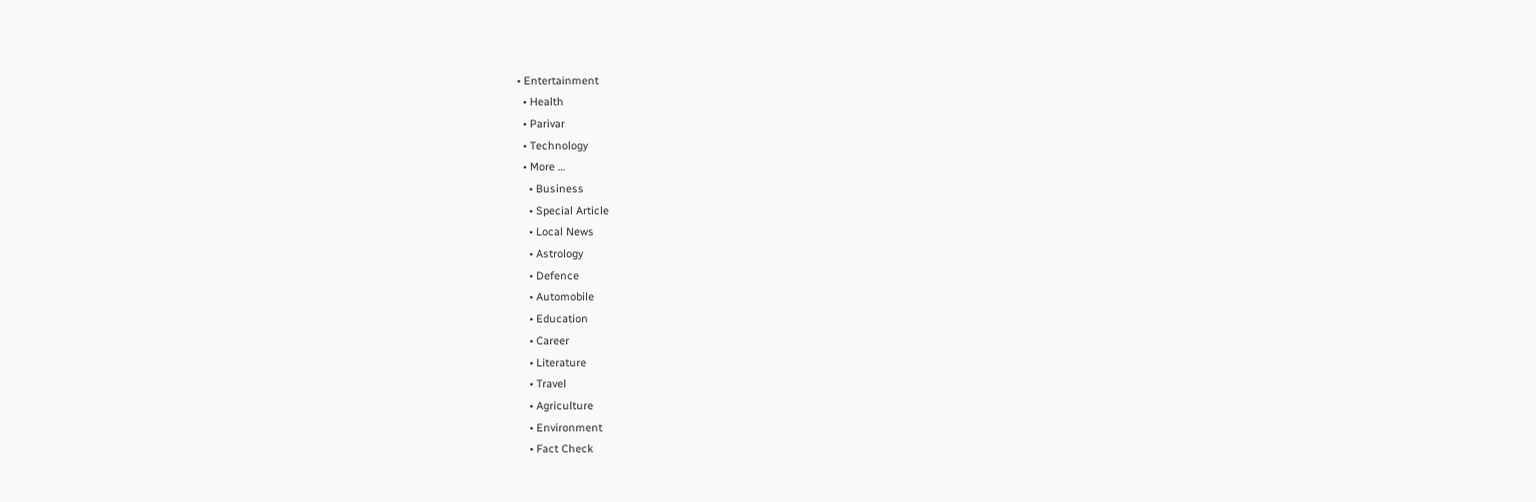• Entertainment
  • Health
  • Parivar
  • Technology
  • More …
    • Business
    • Special Article
    • Local News
    • Astrology
    • Defence
    • Automobile
    • Education
    • Career
    • Literature
    • Travel
    • Agriculture
    • Environment
    • Fact Check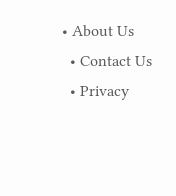• About Us
  • Contact Us
  • Privacy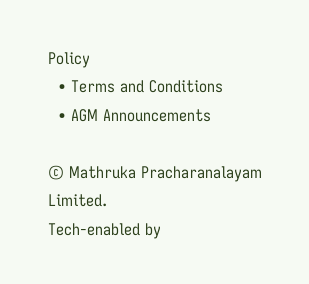Policy
  • Terms and Conditions
  • AGM Announcements

© Mathruka Pracharanalayam Limited.
Tech-enabled by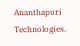Ananthapuri Technologies.